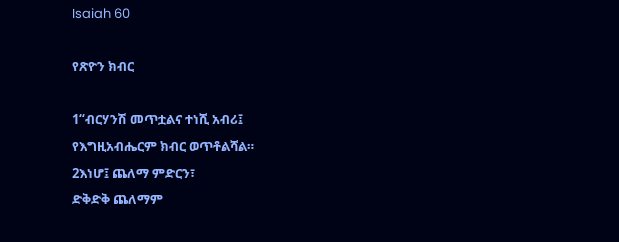Isaiah 60

የጽዮን ክብር

1“ብርሃንሽ መጥቷልና ተነሺ አብሪ፤
የእግዚአብሔርም ክብር ወጥቶልሻል።
2እነሆ፤ ጨለማ ምድርን፣
ድቅድቅ ጨለማም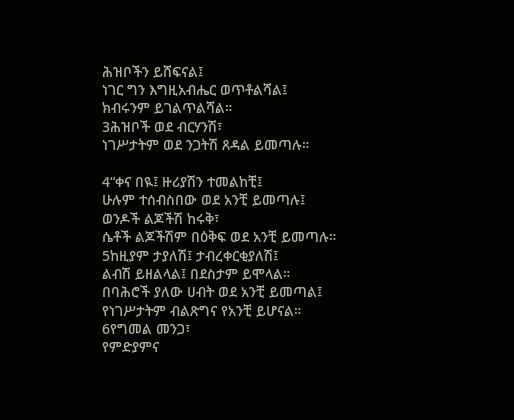ሕዝቦችን ይሸፍናል፤
ነገር ግን እግዚአብሔር ወጥቶልሻል፤
ክብሩንም ይገልጥልሻል።
3ሕዝቦች ወደ ብርሃንሽ፣
ነገሥታትም ወደ ንጋትሽ ጸዳል ይመጣሉ።

4“ቀና በዪ፤ ዙሪያሽን ተመልከቺ፤
ሁሉም ተሰብስበው ወደ አንቺ ይመጣሉ፤
ወንዶች ልጆችሽ ከሩቅ፣
ሴቶች ልጆችሽም በዕቅፍ ወደ አንቺ ይመጣሉ።
5ከዚያም ታያለሽ፤ ታብረቀርቂያለሽ፤
ልብሽ ይዘልላል፤ በደስታም ይሞላል።
በባሕሮች ያለው ሀብት ወደ አንቺ ይመጣል፤
የነገሥታትም ብልጽግና የአንቺ ይሆናል።
6የግመል መንጋ፣
የምድያምና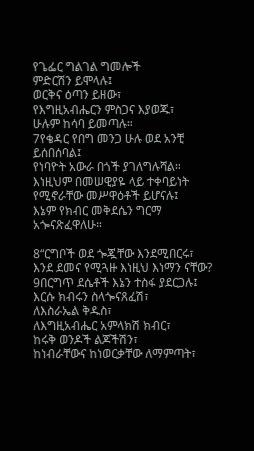የጌፌር ግልገል ግመሎች
ምድርሽን ይሞላሉ፤
ወርቅና ዕጣን ይዘው፣
የእግዚአብሔርን ምስጋና እያወጁ፣
ሁሉም ከሳባ ይመጣሉ።
7የቄዳር የበግ መንጋ ሁሉ ወደ አንቺ ይሰበሰባል፤
የነባዮት አውራ በጎች ያገለግሉሻል።
እነዚህም በመሠዊያዬ ላይ ተቀባይነት የሚኖራቸው መሥዋዕቶች ይሆናሉ፤
እኔም የክብር መቅደሴን ግርማ አጐናጽፈዋለሁ።

8“ርግቦች ወደ ጐጇቸው እንደሚበርሩ፣
እንደ ደመና የሚጓዙ እነዚህ እነማን ናቸው?
9በርግጥ ደሴቶች እኔን ተስፋ ያደርጋሉ፤
እርሱ ክብሩን ስላጐናጸፈሽ፣
ለእስራኤል ቅዱስ፣
ለእግዚአብሔር አምላክሽ ክብር፣
ከሩቅ ወንዶች ልጆችሽን፣
ከነብራቸውና ከነወርቃቸው ለማምጣት፣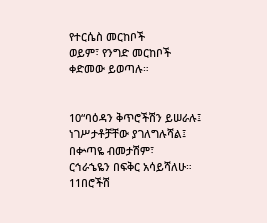የተርሴስ መርከቦች
ወይም፣ የንግድ መርከቦች
ቀድመው ይወጣሉ።


10“ባዕዳን ቅጥሮችሽን ይሠራሉ፤
ነገሥታቶቻቸው ያገለግሉሻል፤
በቍጣዬ ብመታሽም፣
ርኅራኄዬን በፍቅር አሳይሻለሁ።
11በሮችሽ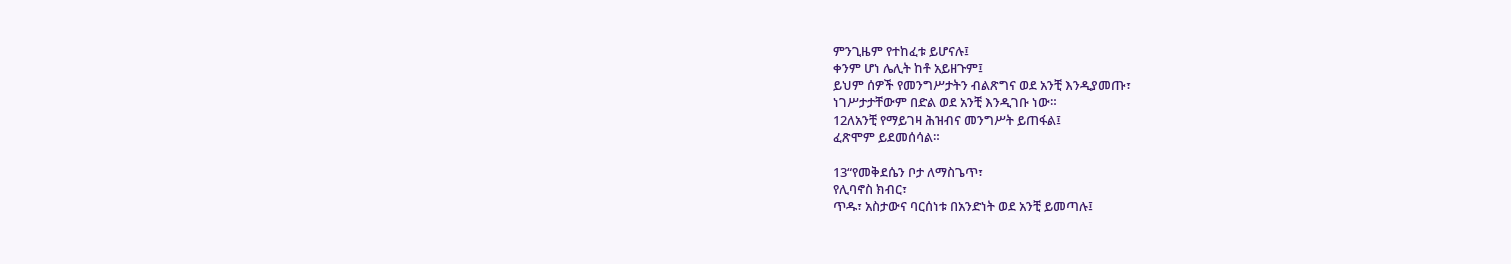ምንጊዜም የተከፈቱ ይሆናሉ፤
ቀንም ሆነ ሌሊት ከቶ አይዘጉም፤
ይህም ሰዎች የመንግሥታትን ብልጽግና ወደ አንቺ እንዲያመጡ፣
ነገሥታታቸውም በድል ወደ አንቺ እንዲገቡ ነው።
12ለአንቺ የማይገዛ ሕዝብና መንግሥት ይጠፋል፤
ፈጽሞም ይደመሰሳል።

13“የመቅደሴን ቦታ ለማስጌጥ፣
የሊባኖስ ክብር፣
ጥዱ፣ አስታውና ባርሰነቱ በአንድነት ወደ አንቺ ይመጣሉ፤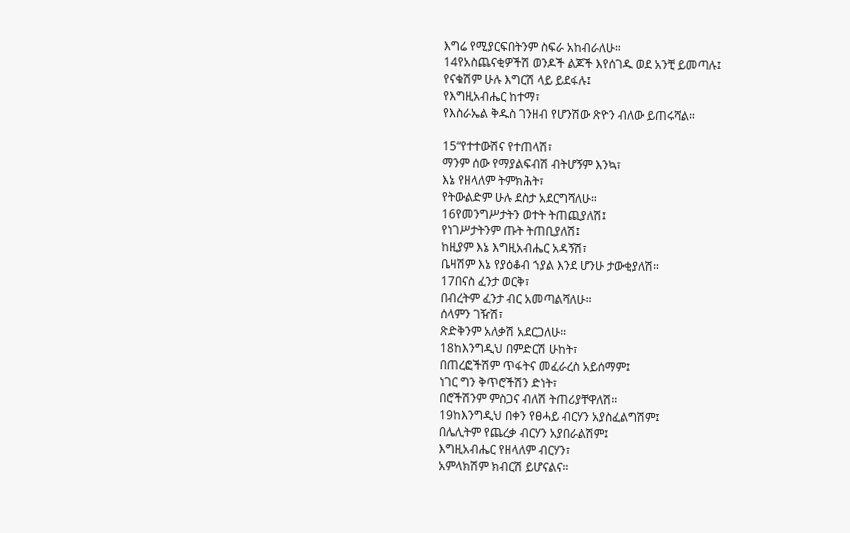እግሬ የሚያርፍበትንም ስፍራ አከብራለሁ።
14የአስጨናቂዎችሽ ወንዶች ልጆች እየሰገዱ ወደ አንቺ ይመጣሉ፤
የናቁሽም ሁሉ እግርሽ ላይ ይደፋሉ፤
የእግዚአብሔር ከተማ፣
የእስራኤል ቅዱስ ገንዘብ የሆንሽው ጽዮን ብለው ይጠሩሻል።

15“የተተውሽና የተጠላሽ፣
ማንም ሰው የማያልፍብሽ ብትሆኝም እንኳ፣
እኔ የዘላለም ትምክሕት፣
የትውልድም ሁሉ ደስታ አደርግሻለሁ።
16የመንግሥታትን ወተት ትጠጪያለሽ፤
የነገሥታትንም ጡት ትጠቢያለሽ፤
ከዚያም እኔ እግዚአብሔር አዳኝሽ፣
ቤዛሽም እኔ የያዕቆብ ኀያል እንደ ሆንሁ ታውቂያለሽ።
17በናስ ፈንታ ወርቅ፣
በብረትም ፈንታ ብር አመጣልሻለሁ።
ሰላምን ገዥሽ፣
ጽድቅንም አለቃሽ አደርጋለሁ።
18ከእንግዲህ በምድርሽ ሁከት፣
በጠረፎችሽም ጥፋትና መፈራረስ አይሰማም፤
ነገር ግን ቅጥሮችሽን ድነት፣
በሮችሽንም ምስጋና ብለሽ ትጠሪያቸዋለሽ።
19ከእንግዲህ በቀን የፀሓይ ብርሃን አያስፈልግሽም፤
በሌሊትም የጨረቃ ብርሃን አያበራልሽም፤
እግዚአብሔር የዘላለም ብርሃን፣
አምላክሽም ክብርሽ ይሆናልና።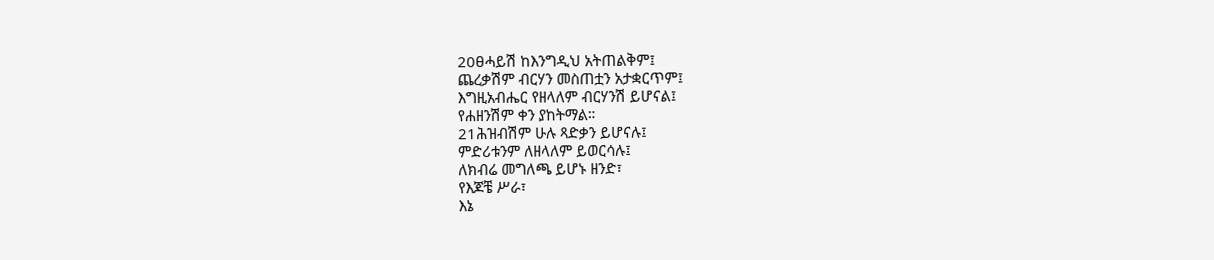20ፀሓይሽ ከእንግዲህ አትጠልቅም፤
ጨረቃሽም ብርሃን መስጠቷን አታቋርጥም፤
እግዚአብሔር የዘላለም ብርሃንሽ ይሆናል፤
የሐዘንሽም ቀን ያከትማል።
21ሕዝብሽም ሁሉ ጻድቃን ይሆናሉ፤
ምድሪቱንም ለዘላለም ይወርሳሉ፤
ለክብሬ መግለጫ ይሆኑ ዘንድ፣
የእጆቼ ሥራ፣
እኔ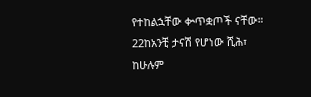የተከልኋቸው ቍጥቋጦች ናቸው።
22ከአንቺ ታናሽ የሆነው ሺሕ፣
ከሁሉም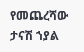የመጨረሻው ታናሽ ኀያል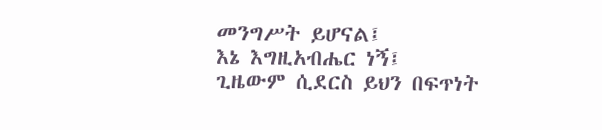መንግሥት ይሆናል፤
እኔ እግዚአብሔር ነኝ፤
ጊዜውም ሲደርስ ይህን በፍጥነት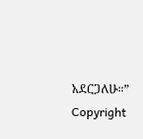አደርጋለሁ።”
Copyright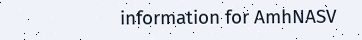information for AmhNASV